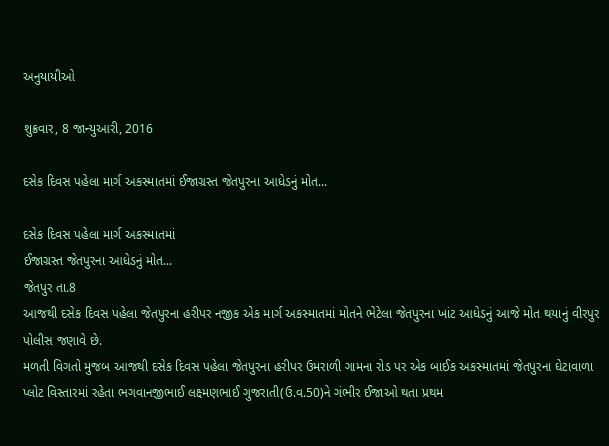અનુયાયીઓ

શુક્રવાર, 8 જાન્યુઆરી, 2016

દસેક દિવસ પહેલા માર્ગ અકસ્માતમાં ઈજાગ્રસ્ત જેતપુરના આધેડનું મોત...

દસેક દિવસ પહેલા માર્ગ અકસ્માતમાં
ઈજાગ્રસ્ત જેતપુરના આધેડનું મોત...
જેતપુર તા.8
આજથી દસેક દિવસ પહેલા જેતપુરના હરીપર નજીક એક માર્ગ અકસ્માતમાં મોતને ભેટેલા જેતપુરના ખાંટ આધેડનું આજે મોત થયાનું વીરપુર પોલીસ જણાવે છે.
મળતી વિગતો મુજબ આજથી દસેક દિવસ પહેલા જેતપુરના હરીપર ઉમરાળી ગામના રોડ પર એક બાઈક અકસ્માતમાં જેતપુરના ઘેટાવાળા પ્લોટ વિસ્તારમાં રહેતા ભગવાનજીભાઈ લક્ષ્મણભાઈ ગુજરાતી(ઉ.વ.50)ને ગંભીર ઈજાઓ થતા પ્રથમ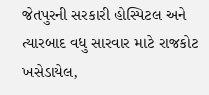જેતપુરની સરકારી હોસ્પિટલ અને ત્યારબાદ વધુ સારવાર માટે રાજકોટ ખસેડાયેલ,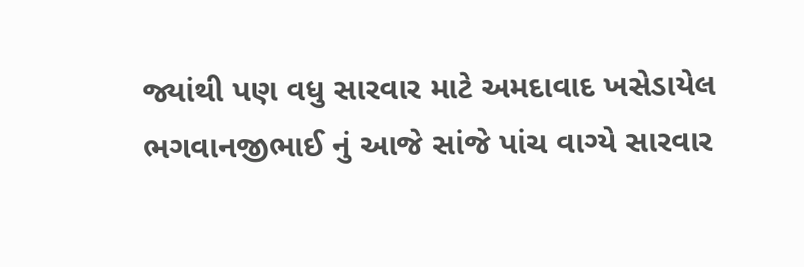જ્યાંથી પણ વધુ સારવાર માટે અમદાવાદ ખસેડાયેલ ભગવાનજીભાઈ નું આજે સાંજે પાંચ વાગ્યે સારવાર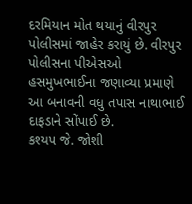દરમિયાન મોત થયાનું વીરપુર પોલીસમાં જાહેર કરાયું છે. વીરપુર પોલીસના પીએસઓ હસમુખભાઈના જણાવ્યા પ્રમાણે આ બનાવની વધુ તપાસ નાથાભાઈ દાફડાને સોંપાઈ છે.
કશ્યપ જે. જોશી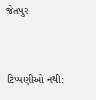જેતપુર


ટિપ્પણીઓ નથી: